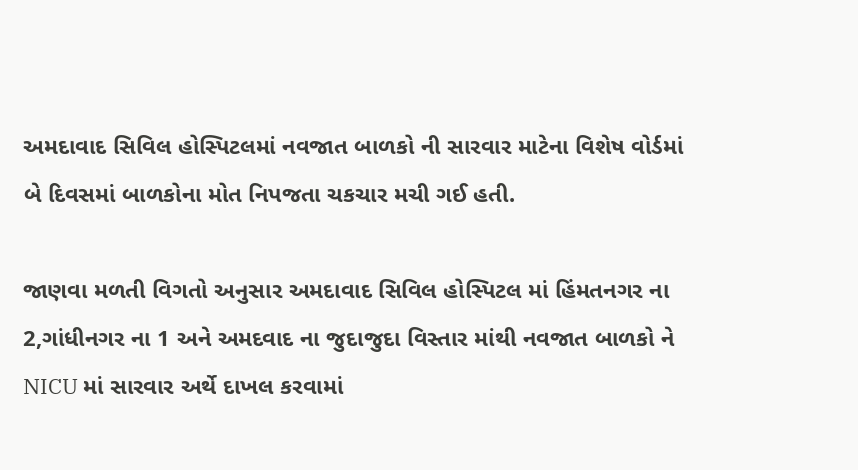અમદાવાદ સિવિલ હોસ્પિટલમાં નવજાત બાળકો ની સારવાર માટેના વિશેષ વોર્ડમાં બે દિવસમાં બાળકોના મોત નિપજતા ચકચાર મચી ગઈ હતી.

જાણવા મળતી વિગતો અનુસાર અમદાવાદ સિવિલ હોસ્પિટલ માં હિંમતનગર ના 2,ગાંધીનગર ના 1 અને અમદવાદ ના જુદાજુદા વિસ્તાર માંથી નવજાત બાળકો ને NICU માં સારવાર અર્થે દાખલ કરવામાં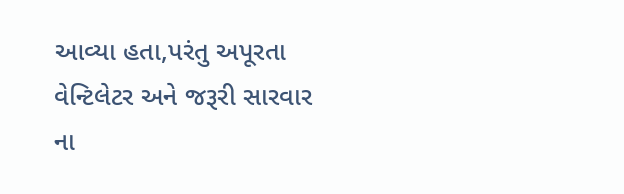આવ્યા હતા,પરંતુ અપૂરતા વેન્ટિલેટર અને જરૂરી સારવાર ના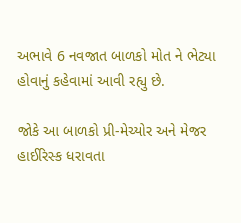અભાવે 6 નવજાત બાળકો મોત ને ભેટ્યા હોવાનું કહેવામાં આવી રહ્યુ છે.

જોકે આ બાળકો પ્રી-મેચ્યોર અને મેજર હાઈરિસ્ક ધરાવતા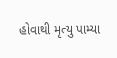હોવાથી મૃત્યુ પામ્યા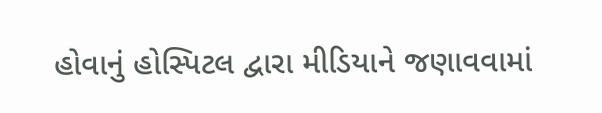હોવાનું હોસ્પિટલ દ્વારા મીડિયાને જણાવવામાં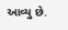આવ્યુ છે.